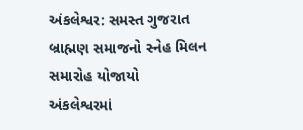અંકલેશ્વર: સમસ્ત ગુજરાત બ્રાહ્મણ સમાજનો સ્નેહ મિલન સમારોહ યોજાયો
અંકલેશ્વરમાં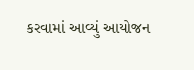કરવામાં આવ્યું આયોજન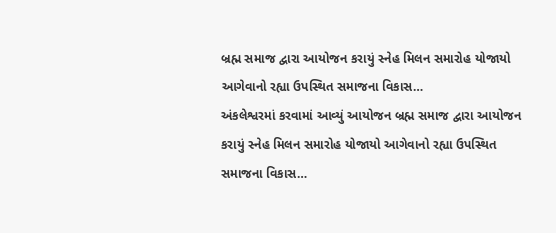બ્રહ્મ સમાજ દ્વારા આયોજન કરાયું સ્નેહ મિલન સમારોહ યોજાયો આગેવાનો રહ્યા ઉપસ્થિત સમાજના વિકાસ…
અંકલેશ્વરમાં કરવામાં આવ્યું આયોજન બ્રહ્મ સમાજ દ્વારા આયોજન કરાયું સ્નેહ મિલન સમારોહ યોજાયો આગેવાનો રહ્યા ઉપસ્થિત સમાજના વિકાસ…